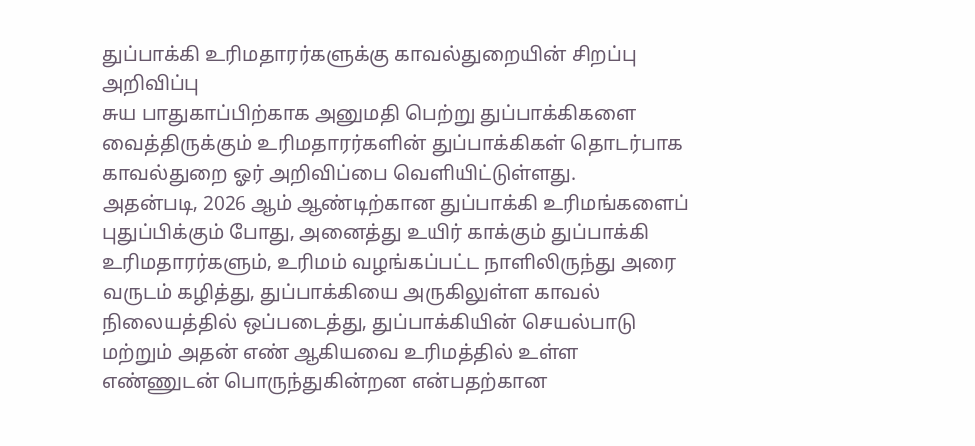துப்பாக்கி உரிமதாரர்களுக்கு காவல்துறையின் சிறப்பு அறிவிப்பு
சுய பாதுகாப்பிற்காக அனுமதி பெற்று துப்பாக்கிகளை வைத்திருக்கும் உரிமதாரர்களின் துப்பாக்கிகள் தொடர்பாக காவல்துறை ஓர் அறிவிப்பை வெளியிட்டுள்ளது.
அதன்படி, 2026 ஆம் ஆண்டிற்கான துப்பாக்கி உரிமங்களைப் புதுப்பிக்கும் போது, அனைத்து உயிர் காக்கும் துப்பாக்கி உரிமதாரர்களும், உரிமம் வழங்கப்பட்ட நாளிலிருந்து அரை வருடம் கழித்து, துப்பாக்கியை அருகிலுள்ள காவல் நிலையத்தில் ஒப்படைத்து, துப்பாக்கியின் செயல்பாடு மற்றும் அதன் எண் ஆகியவை உரிமத்தில் உள்ள எண்ணுடன் பொருந்துகின்றன என்பதற்கான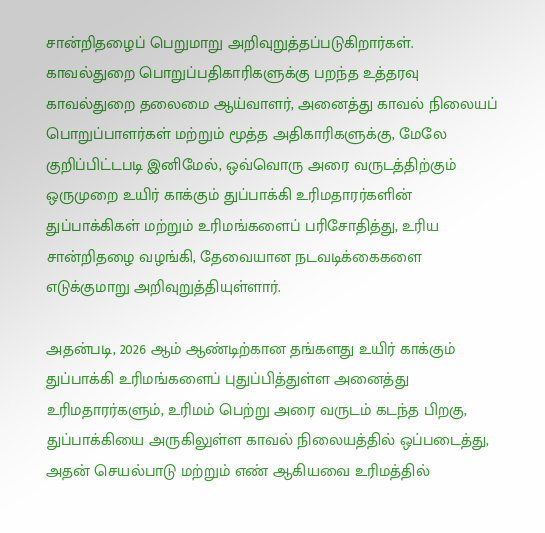சான்றிதழைப் பெறுமாறு அறிவுறுத்தப்படுகிறார்கள்.
காவல்துறை பொறுப்பதிகாரிகளுக்கு பறந்த உத்தரவு
காவல்துறை தலைமை ஆய்வாளர், அனைத்து காவல் நிலையப் பொறுப்பாளர்கள் மற்றும் மூத்த அதிகாரிகளுக்கு, மேலே குறிப்பிட்டபடி இனிமேல், ஒவ்வொரு அரை வருடத்திற்கும் ஒருமுறை உயிர் காக்கும் துப்பாக்கி உரிமதாரர்களின் துப்பாக்கிகள் மற்றும் உரிமங்களைப் பரிசோதித்து, உரிய சான்றிதழை வழங்கி, தேவையான நடவடிக்கைகளை எடுக்குமாறு அறிவுறுத்தியுள்ளார்.

அதன்படி, 2026 ஆம் ஆண்டிற்கான தங்களது உயிர் காக்கும் துப்பாக்கி உரிமங்களைப் புதுப்பித்துள்ள அனைத்து உரிமதாரர்களும், உரிமம் பெற்று அரை வருடம் கடந்த பிறகு, துப்பாக்கியை அருகிலுள்ள காவல் நிலையத்தில் ஒப்படைத்து, அதன் செயல்பாடு மற்றும் எண் ஆகியவை உரிமத்தில்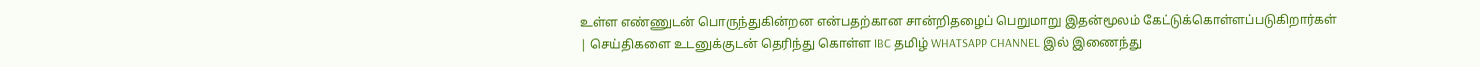உள்ள எண்ணுடன் பொருந்துகின்றன என்பதற்கான சான்றிதழைப் பெறுமாறு இதன்மூலம் கேட்டுக்கொள்ளப்படுகிறார்கள்
| செய்திகளை உடனுக்குடன் தெரிந்து கொள்ள IBC தமிழ் WHATSAPP CHANNEL இல் இணைந்து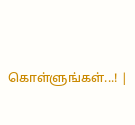கொள்ளுங்கள்...! |